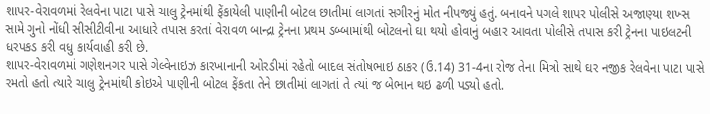શાપર-વેરાવળમાં રેલવેના પાટા પાસે ચાલુ ટ્રેનમાંથી ફેંકાયેલી પાણીની બોટલ છાતીમાં લાગતાં સગીરનું મોત નીપજ્યું હતું. બનાવને પગલે શાપર પોલીસે અજાણ્યા શખ્સ સામે ગુનો નોંધી સીસીટીવીના આધારે તપાસ કરતાં વેરાવળ બાન્દ્રા ટ્રેનના પ્રથમ ડબ્બામાંથી બોટલનો ઘા થયો હોવાનું બહાર આવતા પોલીસે તપાસ કરી ટ્રેનના પાઇલટની ધરપકડ કરી વધુ કાર્યવાહી કરી છે.
શાપર-વેરાવળમાં ગણેશનગર પાસે ગેલ્વેનાઇઝ કારખાનાની ઓરડીમાં રહેતો બાદલ સંતોષભાઇ ઠાકર (ઉ.14) 31-4ના રોજ તેના મિત્રો સાથે ઘર નજીક રેલવેના પાટા પાસે રમતો હતો ત્યારે ચાલુ ટ્રેનમાંથી કોઇએ પાણીની બોટલ ફેંકતા તેને છાતીમાં લાગતાં તે ત્યાં જ બેભાન થઇ ઢળી પડ્યો હતો.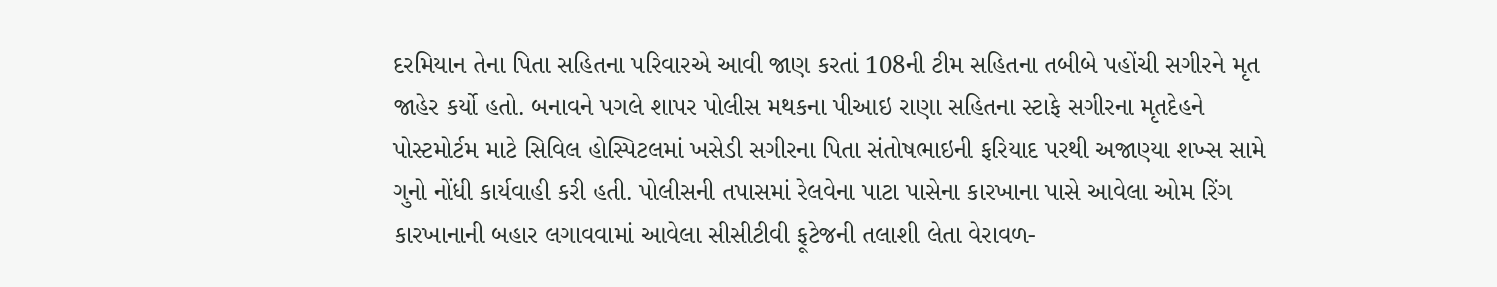દરમિયાન તેના પિતા સહિતના પરિવારએ આવી જાણ કરતાં 108ની ટીમ સહિતના તબીબે પહોંચી સગીરને મૃત જાહેર કર્યો હતો. બનાવને પગલે શાપર પોલીસ મથકના પીઆઇ રાણા સહિતના સ્ટાફે સગીરના મૃતદેહને પોસ્ટમોર્ટમ માટે સિવિલ હોસ્પિટલમાં ખસેડી સગીરના પિતા સંતોષભાઇની ફરિયાદ પરથી અજાણ્યા શખ્સ સામે ગુનો નોંધી કાર્યવાહી કરી હતી. પોલીસની તપાસમાં રેલવેના પાટા પાસેના કારખાના પાસે આવેલા ઓમ રિંગ કારખાનાની બહાર લગાવવામાં આવેલા સીસીટીવી ફૂટેજની તલાશી લેતા વેરાવળ-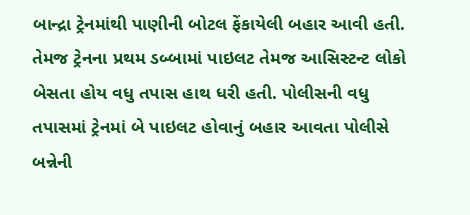બાન્દ્રા ટ્રેનમાંથી પાણીની બોટલ ફેંકાયેલી બહાર આવી હતી. તેમજ ટ્રેનના પ્રથમ ડબ્બામાં પાઇલટ તેમજ આસિસ્ટન્ટ લોકો બેસતા હોય વધુ તપાસ હાથ ધરી હતી. પોલીસની વધુ તપાસમાં ટ્રેનમાં બે પાઇલટ હોવાનું બહાર આવતા પોલીસે બન્નેની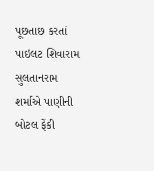પૂછતાછ કરતાં પાઇલટ શિવારામ સુલતાનરામ શર્માએ પાણીની બોટલ ફેંકી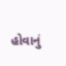હોવાનું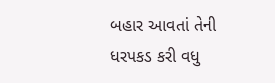બહાર આવતાં તેની ધરપકડ કરી વધુ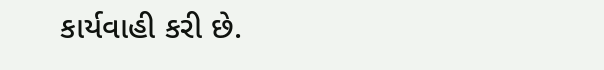કાર્યવાહી કરી છે.